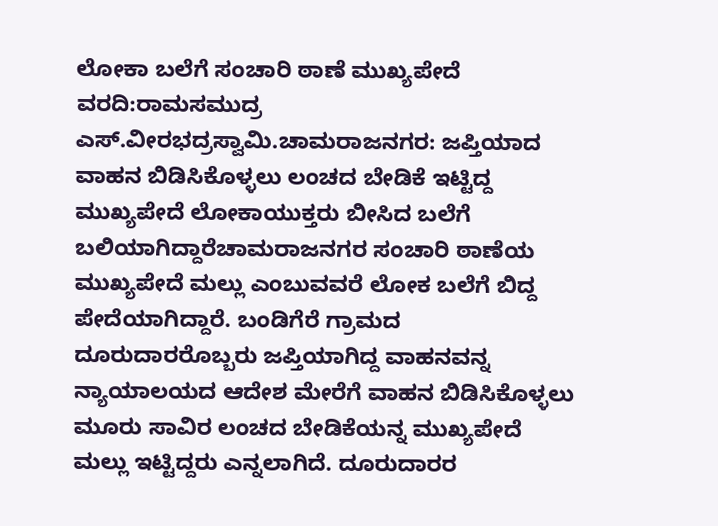ಲೋಕಾ ಬಲೆಗೆ ಸಂಚಾರಿ ಠಾಣೆ ಮುಖ್ಯಪೇದೆ
ವರದಿ:ರಾಮಸಮುದ್ರ ಎಸ್.ವೀರಭದ್ರಸ್ವಾಮಿ.ಚಾಮರಾಜನಗರ: ಜಪ್ತಿಯಾದ ವಾಹನ ಬಿಡಿಸಿಕೊಳ್ಳಲು ಲಂಚದ ಬೇಡಿಕೆ ಇಟ್ಟಿದ್ದ ಮುಖ್ಯಪೇದೆ ಲೋಕಾಯುಕ್ತರು ಬೀಸಿದ ಬಲೆಗೆ ಬಲಿಯಾಗಿದ್ದಾರೆಚಾಮರಾಜನಗರ ಸಂಚಾರಿ ಠಾಣೆಯ ಮುಖ್ಯಪೇದೆ ಮಲ್ಲು ಎಂಬುವವರೆ ಲೋಕ ಬಲೆಗೆ ಬಿದ್ದ ಪೇದೆಯಾಗಿದ್ದಾರೆ. ಬಂಡಿಗೆರೆ ಗ್ರಾಮದ ದೂರುದಾರರೊಬ್ಬರು ಜಪ್ತಿಯಾಗಿದ್ದ ವಾಹನವನ್ನ ನ್ಯಾಯಾಲಯದ ಆದೇಶ ಮೇರೆಗೆ ವಾಹನ ಬಿಡಿಸಿಕೊಳ್ಳಲು ಮೂರು ಸಾವಿರ ಲಂಚದ ಬೇಡಿಕೆಯನ್ನ ಮುಖ್ಯಪೇದೆ ಮಲ್ಲು ಇಟ್ಟಿದ್ದರು ಎನ್ನಲಾಗಿದೆ. ದೂರುದಾರರ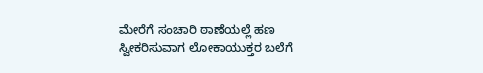ಮೇರೆಗೆ ಸಂಚಾರಿ ಠಾಣೆಯಲ್ಲೆ ಹಣ ಸ್ವೀಕರಿಸುವಾಗ ಲೋಕಾಯುಕ್ತರ ಬಲೆಗೆ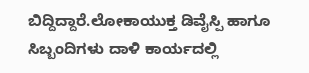ಬಿದ್ದಿದ್ದಾರೆ.ಲೋಕಾಯುಕ್ತ ಡಿವೈಸ್ಪಿ ಹಾಗೂ ಸಿಬ್ಬಂದಿಗಳು ದಾಳಿ ಕಾರ್ಯದಲ್ಲಿ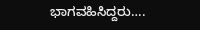ಭಾಗವಹಿಸಿದ್ದರು….